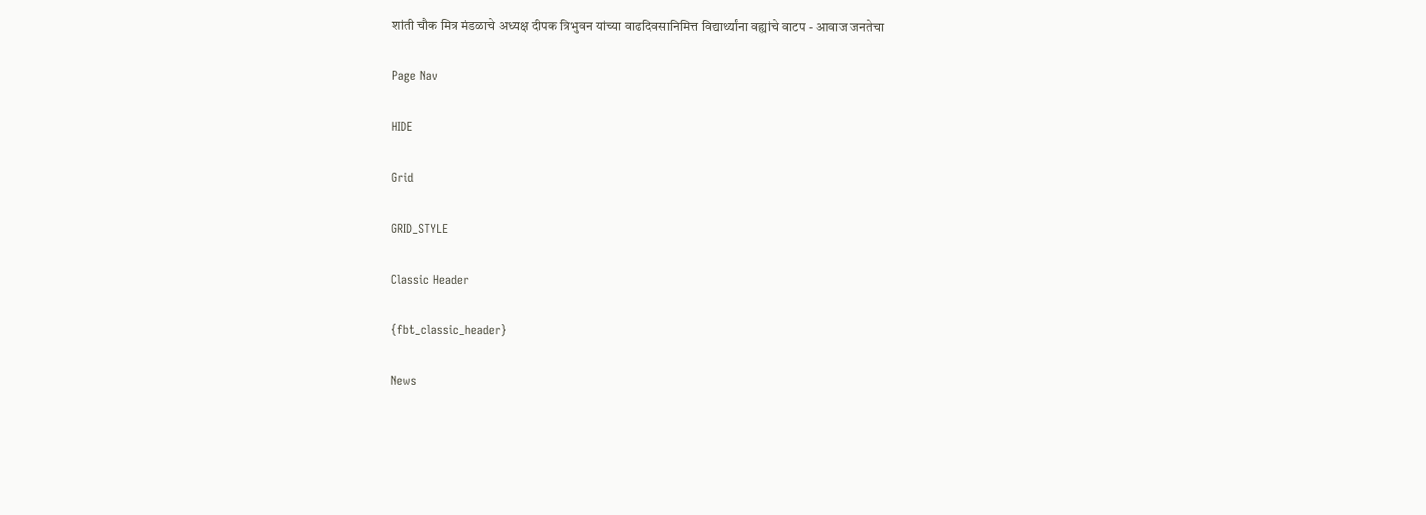शांती चौक मित्र मंडळाचे अध्यक्ष दीपक त्रिभुवन यांच्या वाढदिवसानिमित्त विद्यार्थ्यांना वह्यांचे वाटप - आवाज जनतेचा

Page Nav

HIDE

Grid

GRID_STYLE

Classic Header

{fbt_classic_header}

News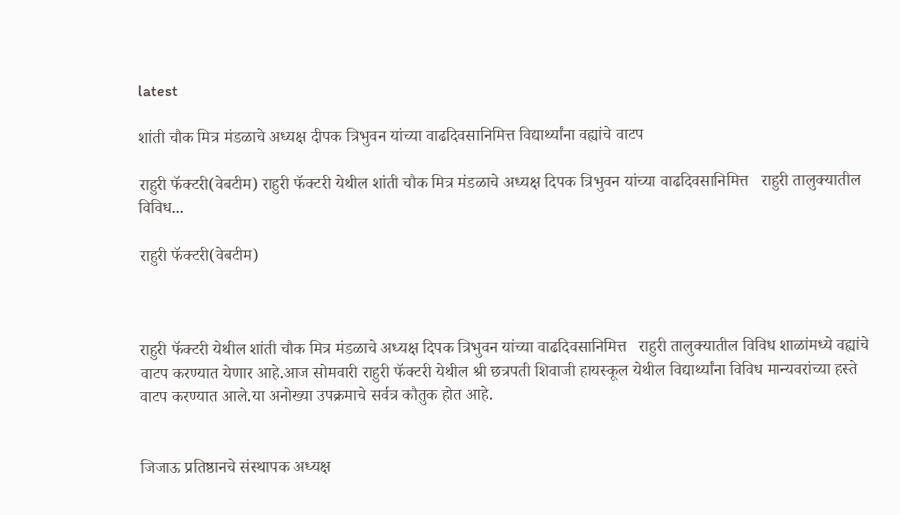latest

शांती चौक मित्र मंडळाचे अध्यक्ष दीपक त्रिभुवन यांच्या वाढदिवसानिमित्त विद्यार्थ्यांना वह्यांचे वाटप

राहुरी फॅक्टरी(वेबटीम) राहुरी फॅक्टरी येथील शांती चौक मित्र मंडळाचे अध्यक्ष दिपक त्रिभुवन यांच्या वाढदिवसानिमित्त   राहुरी तालुक्यातील विविध...

राहुरी फॅक्टरी(वेबटीम)



राहुरी फॅक्टरी येथील शांती चौक मित्र मंडळाचे अध्यक्ष दिपक त्रिभुवन यांच्या वाढदिवसानिमित्त   राहुरी तालुक्यातील विविध शाळांमध्ये वह्यांचे वाटप करण्यात येणार आहे.आज सोमवारी राहुरी फॅक्टरी येथील श्री छत्रपती शिवाजी हायस्कूल येथील विद्यार्थ्यांना विविध मान्यवरांच्या हस्ते वाटप करण्यात आले.या अनोख्या उपक्रमाचे सर्वत्र कौतुक होत आहे.


जिजाऊ प्रतिष्ठानचे संस्थापक अध्यक्ष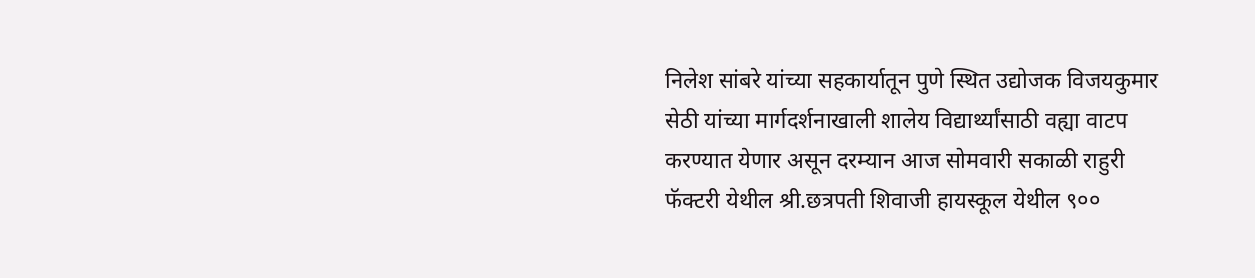निलेश सांबरे यांच्या सहकार्यातून पुणे स्थित उद्योजक विजयकुमार सेठी यांच्या मार्गदर्शनाखाली शालेय विद्यार्थ्यांसाठी वह्या वाटप करण्यात येणार असून दरम्यान आज सोमवारी सकाळी राहुरी फॅक्टरी येथील श्री.छत्रपती शिवाजी हायस्कूल येथील ९००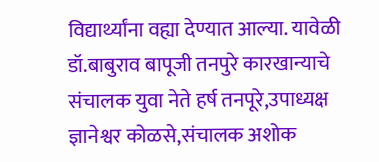विद्यार्थ्यांना वह्या देण्यात आल्या. यावेळी डॉ.बाबुराव बापूजी तनपुरे कारखान्याचे संचालक युवा नेते हर्ष तनपूरे,उपाध्यक्ष ज्ञानेश्वर कोळसे,संचालक अशोक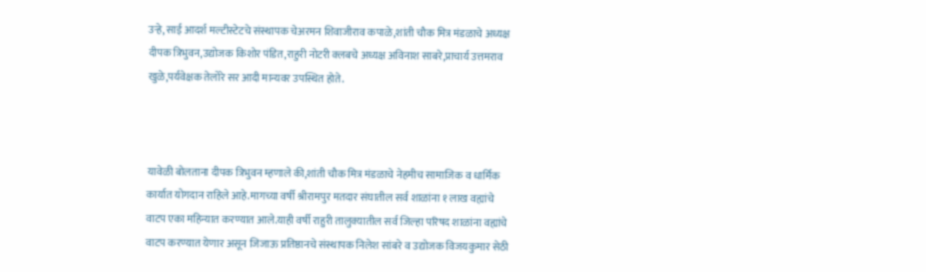उऱ्हे,साई आदर्श मल्टीस्टेटचे संस्थापक चेअरमन शिवाजीराव कपाळे,शांती चौक मित्र मंडळाचे अध्यक्ष दीपक त्रिभुवन,उद्योजक किशोर पंडित,राहुरी नोटरी क्लबचे अध्यक्ष अविनाश साबरे,प्राचार्य उत्तमराव खुळे,पर्यवेक्षक तेलोरे सर आदी मान्यवर उपस्थित होते.



यावेळी बोलताना दीपक त्रिभुवन म्हणाले की,शांती चौक मित्र मंडळाचे नेहमीच सामाजिक व धार्मिक कार्यात योगदान राहिले आहे.मागच्या वर्षी श्रीरामपुर मतदार संघातील सर्व शाळांना १ लाख वह्यांचे वाटप एका महिन्यात करण्यात आले.याही वर्षी राहुरी तालुक्यातील सर्व जिल्हा परिषद शाळांना वह्यांचे वाटप करण्यात येणार असून जिजाऊ प्रतिष्ठानचे संस्थापक निलेश सांबरे व उद्योजक विजयकुमार सेठी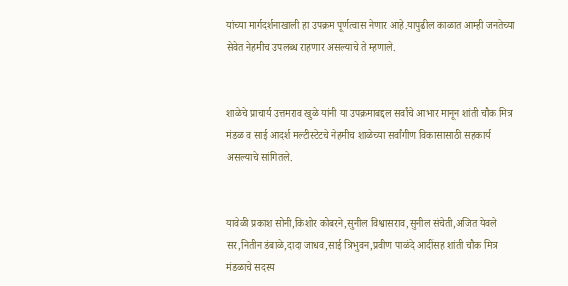यांच्या मार्गदर्शनाखाली हा उपक्रम पूर्णत्वास नेणार आहे.यापुढील काळात आम्ही जनतेच्या सेवेत नेहमीच उपलब्ध राहणार असल्याचे ते म्हणाले.


शाळेचे प्राचार्य उत्तमराव खुळे यांनी या उपक्रमाबद्दल सर्वांचे आभार मानून शांती चौक मित्र मंडळ व साई आदर्श मल्टीस्टेटचे नेहमीच शाळेच्या सर्वांगीण विकासासाठी सहकार्य असल्याचे सांगितले.


यावेळी प्रकाश सोनी,किशोर कोबरने,सुनील विश्वासराव,सुनील संचेती,अजित येवले सर,नितीन डंबाळे,दादा जाधव,साई त्रिभुवन,प्रवीण पाळंदे आदींसह शांती चौक मित्र मंडळाचे सदस्य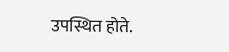उपस्थित होते.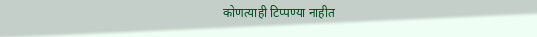कोणत्याही टिप्पण्‍या नाहीत